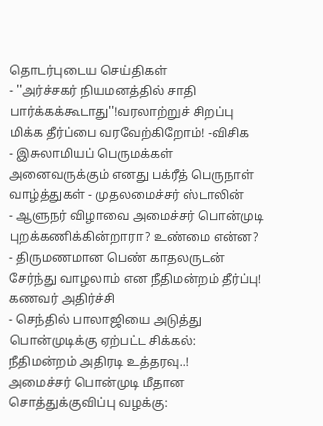தொடர்புடைய செய்திகள்
- ''அர்ச்சகர் நியமனத்தில் சாதி பார்க்கக்கூடாது''!வரலாற்றுச் சிறப்பு மிக்க தீர்ப்பை வரவேற்கிறோம்! -விசிக
- இசுலாமியப் பெருமக்கள் அனைவருக்கும் எனது பக்ரீத் பெருநாள் வாழ்த்துகள் - முதலமைச்சர் ஸ்டாலின்
- ஆளுநர் விழாவை அமைச்சர் பொன்முடி புறக்கணிக்கின்றாரா? உண்மை என்ன?
- திருமணமான பெண் காதலருடன் சேர்ந்து வாழலாம் என நீதிமன்றம் தீர்ப்பு! கணவர் அதிர்ச்சி
- செந்தில் பாலாஜியை அடுத்து பொன்முடிக்கு ஏற்பட்ட சிக்கல்: நீதிமன்றம் அதிரடி உத்தரவு..!
அமைச்சர் பொன்முடி மீதான சொத்துக்குவிப்பு வழக்கு: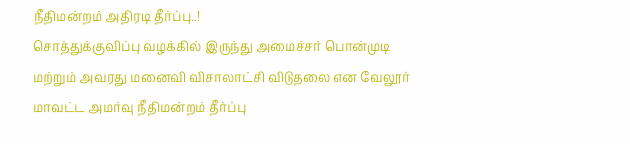நீதிமன்றம் அதிரடி தீர்ப்பு..!
சொத்துக்குவிப்பு வழக்கில் இருந்து அமைச்சர் பொன்முடி மற்றும் அவரது மனைவி விசாலாட்சி விடுதலை என வேலூர் மாவட்ட அமர்வு நீதிமன்றம் தீர்ப்பு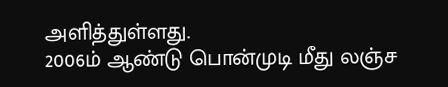அளித்துள்ளது.
2006ம் ஆண்டு பொன்முடி மீது லஞ்ச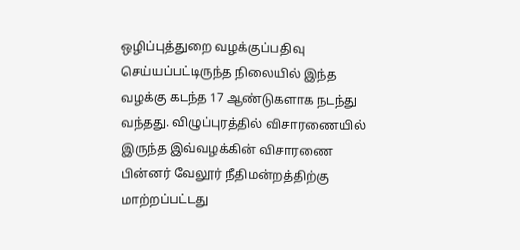ஒழிப்புத்துறை வழக்குப்பதிவு செய்யப்பட்டிருந்த நிலையில் இந்த வழக்கு கடந்த 17 ஆண்டுகளாக நடந்து வந்தது. விழுப்புரத்தில் விசாரணையில் இருந்த இவ்வழக்கின் விசாரணை பின்னர் வேலூர் நீதிமன்றத்திற்கு மாற்றப்பட்டது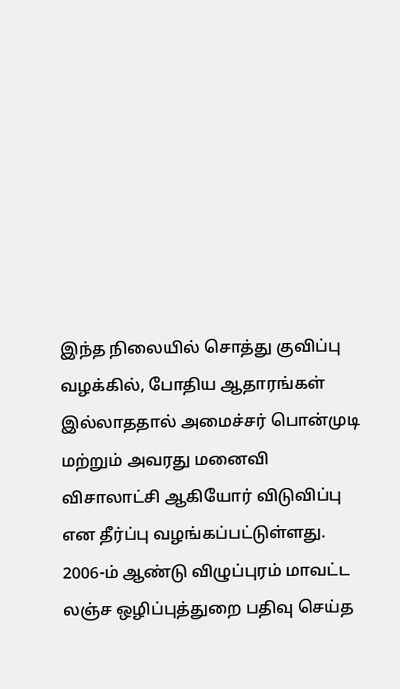இந்த நிலையில் சொத்து குவிப்பு வழக்கில், போதிய ஆதாரங்கள் இல்லாததால் அமைச்சர் பொன்முடி மற்றும் அவரது மனைவி விசாலாட்சி ஆகியோர் விடுவிப்பு என தீர்ப்பு வழங்கப்பட்டுள்ளது.
2006-ம் ஆண்டு விழுப்புரம் மாவட்ட லஞ்ச ஒழிப்புத்துறை பதிவு செய்த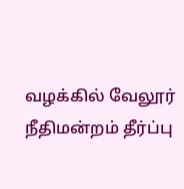வழக்கில் வேலூர் நீதிமன்றம் தீர்ப்பு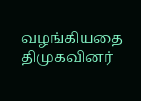வழங்கியதை திமுகவினர்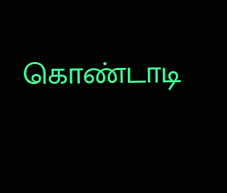கொண்டாடி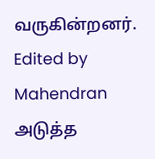வருகின்றனர்.
Edited by Mahendran
அடுத்த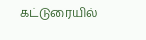கட்டுரையில்